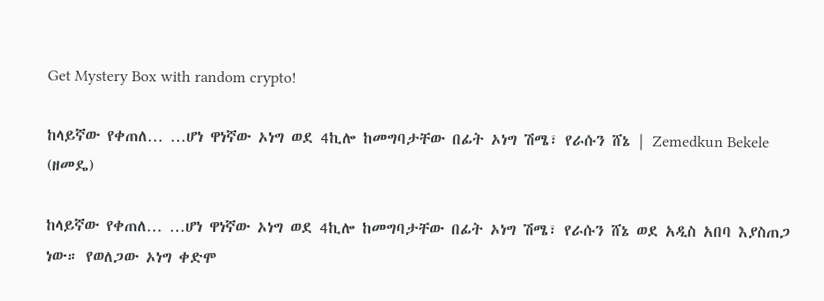Get Mystery Box with random crypto!

ከላይኛው የቀጠለ… …ሆነ ዋነኛው ኦነግ ወደ 4ኪሎ ከመግባታቸው በፊት ኦነግ ሽሜ፣ የራሱን ሸኔ | Zemedkun Bekele (ዘመዴ)

ከላይኛው የቀጠለ… …ሆነ ዋነኛው ኦነግ ወደ 4ኪሎ ከመግባታቸው በፊት ኦነግ ሽሜ፣ የራሱን ሸኔ ወደ አዲስ አበባ እያስጠጋ ነው። የወለጋው ኦነግ ቀድሞ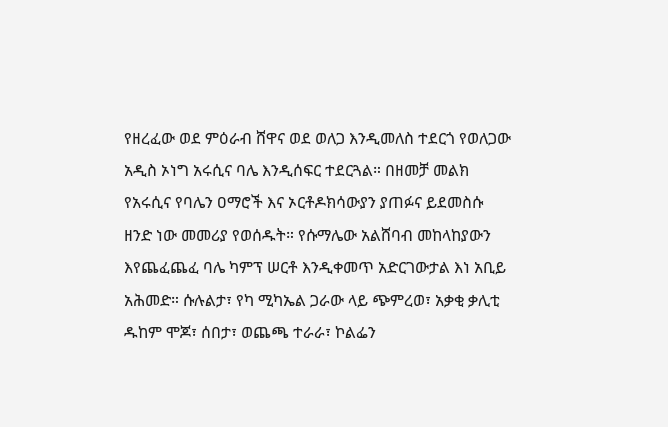የዘረፈው ወደ ምዕራብ ሸዋና ወደ ወለጋ እንዲመለስ ተደርጎ የወለጋው አዲስ ኦነግ አሩሲና ባሌ እንዲሰፍር ተደርጓል። በዘመቻ መልክ የአሩሲና የባሌን ዐማሮች እና ኦርቶዶክሳውያን ያጠፉና ይደመስሱ ዘንድ ነው መመሪያ የወሰዱት። የሱማሌው አልሸባብ መከላከያውን እየጨፈጨፈ ባሌ ካምፕ ሠርቶ እንዲቀመጥ አድርገውታል እነ አቢይ አሕመድ። ሱሉልታ፣ የካ ሚካኤል ጋራው ላይ ጭምረወ፣ አቃቂ ቃሊቲ ዱከም ሞጆ፣ ሰበታ፣ ወጨጫ ተራራ፣ ኮልፌን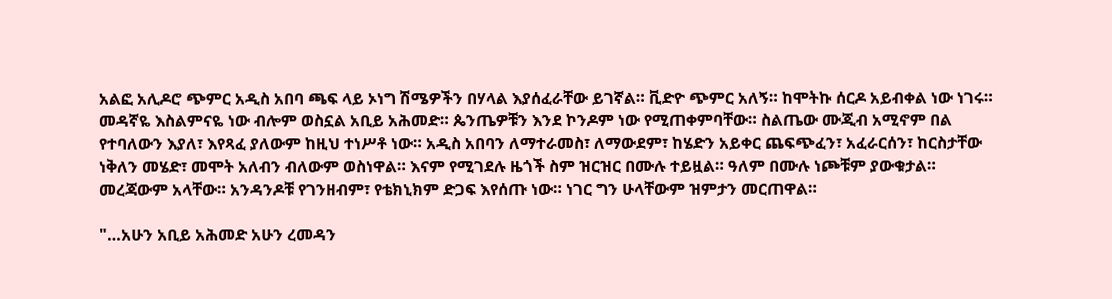አልፎ አሊዶሮ ጭምር አዲስ አበባ ጫፍ ላይ ኦነግ ሽሜዎችን በሃላል እያሰፈራቸው ይገኛል። ቪድዮ ጭምር አለኝ። ከሞትኩ ሰርዶ አይብቀል ነው ነገሩ። መዳኛዬ እስልምናዬ ነው ብሎም ወስኗል አቢይ አሕመድ። ጴንጤዎቹን እንደ ኮንዶም ነው የሚጠቀምባቸው። ስልጤው ሙጂብ አሚኖም በል የተባለውን እያለ፣ እየጻፈ ያለውም ከዚህ ተነሥቶ ነው። አዲስ አበባን ለማተራመስ፣ ለማውደም፣ ከሄድን አይቀር ጨፍጭፈን፣ አፈራርሰን፣ ከርስታቸው ነቅለን መሄድ፣ መሞት አለብን ብለውም ወስነዋል። እናም የሚገደሉ ዜጎች ስም ዝርዝር በሙሉ ተይዟል። ዓለም በሙሉ ነጮቹም ያውቁታል። መረጃውም አላቸው። አንዳንዶቹ የገንዘብም፣ የቴክኒክም ድጋፍ እየሰጡ ነው። ነገር ግን ሁላቸውም ዝምታን መርጠዋል።

"…አሁን አቢይ አሕመድ አሁን ረመዳን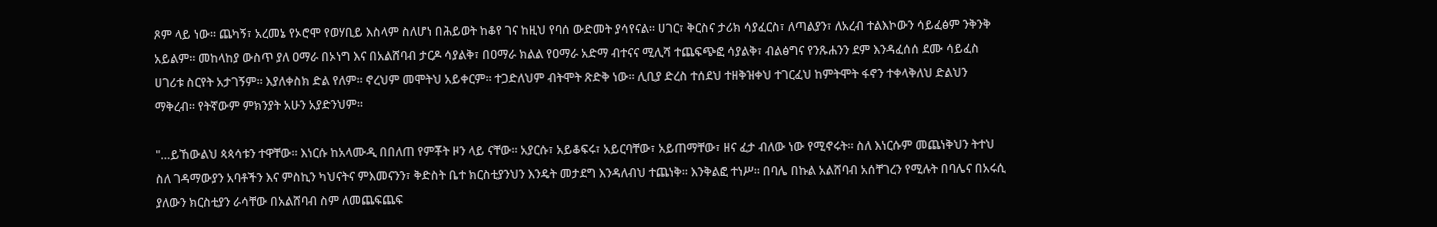ጾም ላይ ነው። ጨካኝ፣ አረመኔ የኦሮሞ የወሃቢይ እስላም ስለሆነ በሕይወት ከቆየ ገና ከዚህ የባሰ ውድመት ያሳየናል። ሀገር፣ ቅርስና ታሪክ ሳያፈርስ፣ ለጣልያን፣ ለአረብ ተልእኮውን ሳይፈፅም ንቅንቅ አይልም። መከላከያ ውስጥ ያለ ዐማራ በኦነግ እና በአልሸባብ ታርዶ ሳያልቅ፣ በዐማራ ክልል የዐማራ አድማ ብተናና ሚሊሻ ተጨፍጭፎ ሳያልቅ፣ ብልፅግና የንጹሐንን ደም እንዳፈሰሰ ደሙ ሳይፈስ ሀገሪቱ ስርየት አታገኝም። እያለቀስክ ድል የለም። ኖረህም መሞትህ አይቀርም። ተጋድለህም ብትሞት ጽድቅ ነው። ሊቢያ ድረስ ተሰደህ ተዘቅዝቀህ ተገርፈህ ከምትሞት ፋኖን ተቀላቅለህ ድልህን ማቅረብ። የትኛውም ምክንያት አሁን አያድንህም።

"…ይኸውልህ ጳጳሳቱን ተዋቸው። እነርሱ ከአላሙዲ በበለጠ የምቾት ዞን ላይ ናቸው። አያርሱ፣ አይቆፍሩ፣ አይርባቸው፣ አይጠማቸው፣ ዘና ፈታ ብለው ነው የሚኖሩት። ስለ እነርሱም መጨነቅህን ትተህ ስለ ገዳማውያን አባቶችን እና ምስኪን ካህናትና ምእመናንን፣ ቅድስት ቤተ ክርስቲያንህን እንዴት መታደግ እንዳለብህ ተጨነቅ። እንቅልፎ ተነሥ። በባሌ በኩል አልሸባብ አሰቸገረን የሚሉት በባሌና በአሩሲ ያለውን ክርስቲያን ራሳቸው በአልሸባብ ስም ለመጨፍጨፍ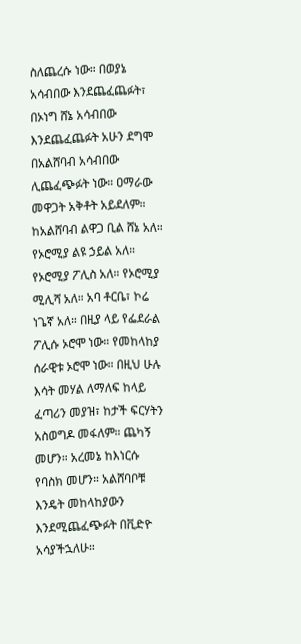ስለጨረሱ ነው። በወያኔ አሳብበው እንደጨፈጨፉት፣ በኦነግ ሸኔ አሳብበው እንደጨፈጨፉት አሁን ደግሞ በአልሸባብ አሳብበው ሊጨፈጭፉት ነው። ዐማራው መዋጋት አቅቶት አይደለም። ከአልሸባብ ልዋጋ ቢል ሸኔ አለ። የኦሮሚያ ልዩ ኃይል አለ። የኦሮሚያ ፖሊስ አለ። የኦሮሚያ ሚሊሻ አለ። አባ ቶርቤ፣ ኮሬ ነጌኛ አለ። በዚያ ላይ የፌደራል ፖሊሱ ኦሮሞ ነው። የመከላከያ ሰራዊቱ ኦሮሞ ነው። በዚህ ሁሉ እሳት መሃል ለማለፍ ከላይ ፈጣሪን መያዝ፣ ከታች ፍርሃትን አስወግዶ መፋለም። ጨካኝ መሆን። አረመኔ ከእነርሱ የባስክ መሆን። አልሸባቦቹ እንዴት መከላከያውን እንደሚጨፈጭፉት በቪድዮ አሳያችኋለሁ።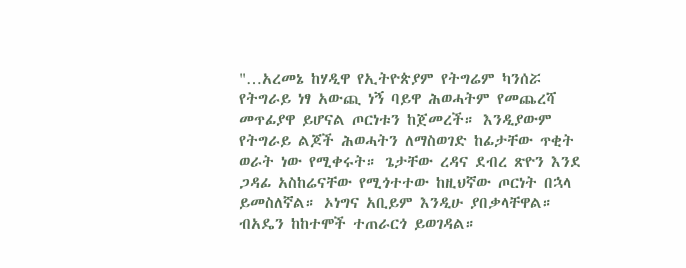"…አረመኔ ከሃዲዋ የኢትዮጵያም የትግሬም ካንሰሯ የትግራይ ነፃ አውጪ ነኝ ባይዋ ሕወሓትም የመጨረሻ መጥፊያዋ ይሆናል ጦርነቱን ከጀመረች። እንዲያውም የትግራይ ልጆች ሕወሓትን ለማስወገድ ከፊታቸው ጥቂት ወራት ነው የሚቀሩት። ጌታቸው ረዳና ደብረ ጽዮን እንደ ጋዳፊ አስከሬናቸው የሚጎተተው ከዚህኛው ጦርነት በኋላ ይመስለኛል። ኦነግና አቢይም እንዲሁ ያበቃላቸዋል። ብአዴን ከከተሞች ተጠራርጎ ይወገዳል።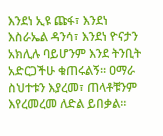እንደነ ኢዩ ጩፋ፣ እንደነ እስራኤል ዳንሳ፣ እንደነ ዮናታን አክሊሉ ባይሆንም እንደ ትንቢት አድርጋችሁ ቁጠሩልኝ። ዐማራ ስህተቱን እያረመ፣ ጠላቶቹንም እየረመረመ ለድል ይበቃል።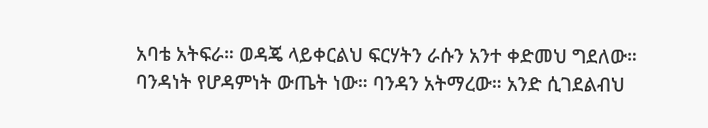አባቴ አትፍራ። ወዳጄ ላይቀርልህ ፍርሃትን ራሱን አንተ ቀድመህ ግደለው። ባንዳነት የሆዳምነት ውጤት ነው። ባንዳን አትማረው። አንድ ሲገደልብህ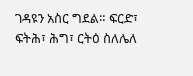ገዳዩን አስር ግደል። ፍርድ፣ ፍትሕ፣ ሕግ፣ ርትዕ ስለሌለ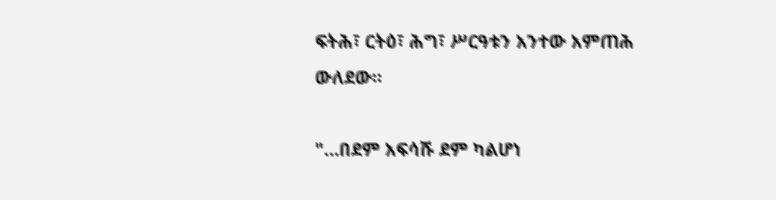ፍትሕ፣ ርትዕ፣ ሕግ፣ ሥርዓቱን አንተው አምጠሕ ውለደው።

"…በደም አፍሳሹ ደም ካልሆነ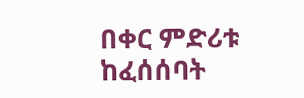በቀር ምድሪቱ ከፈሰሰባት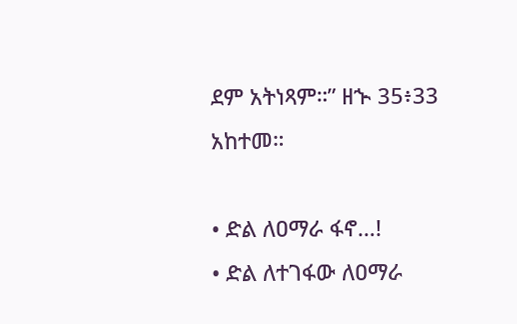ደም አትነጻም።” ዘኍ 35፥33 አከተመ።

• ድል ለዐማራ ፋኖ…!
• ድል ለተገፋው ለዐማራ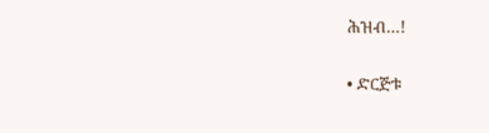ሕዝብ…!

• ድርጅቱ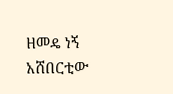ዘመዴ ነኝ አሸበርቲው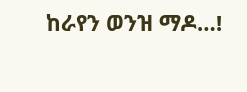ከራየን ወንዝ ማዶ…!